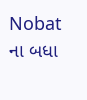Nobat ના બધા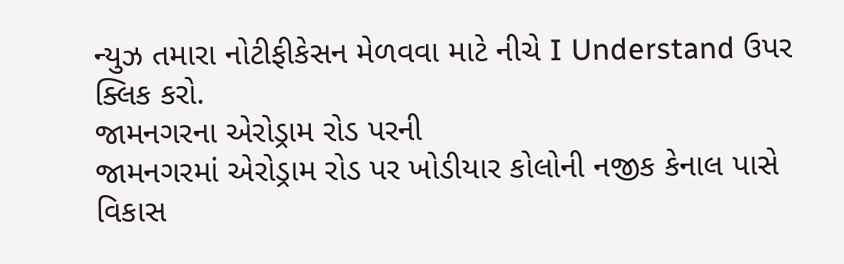ન્યુઝ તમારા નોટીફીકેસન મેળવવા માટે નીચે I Understand ઉપર ક્લિક કરો.
જામનગરના એરોડ્રામ રોડ પરની
જામનગરમાં એરોડ્રામ રોડ પર ખોડીયાર કોલોની નજીક કેનાલ પાસે વિકાસ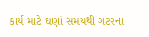કાર્ય માટે ઘણાં સમયથી ગટરના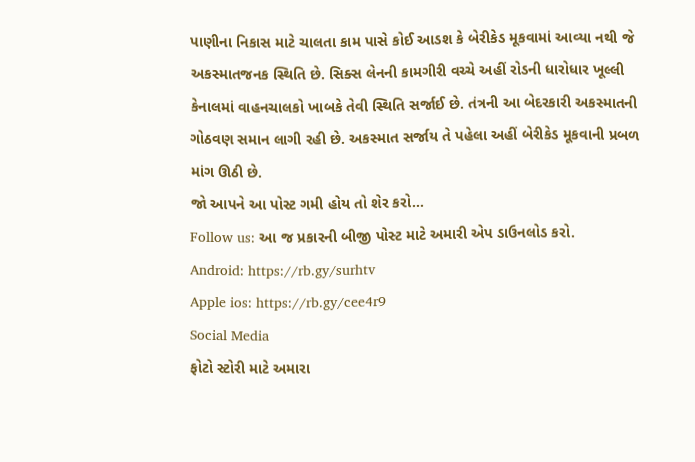પાણીના નિકાસ માટે ચાલતા કામ પાસે કોઈ આડશ કે બેરીકેડ મૂકવામાં આવ્યા નથી જે અકસ્માતજનક સ્થિતિ છે. સિક્સ લેનની કામગીરી વચ્ચે અહીં રોડની ધારોધાર ખૂલ્લી કેનાલમાં વાહનચાલકો ખાબકે તેવી સ્થિતિ સર્જાઈ છે. તંત્રની આ બેદરકારી અકસ્માતની ગોઠવણ સમાન લાગી રહી છે. અકસ્માત સર્જાય તે પહેલા અહીં બેરીકેડ મૂકવાની પ્રબળ માંગ ઊઠી છે.
જો આપને આ પોસ્ટ ગમી હોય તો શેર કરો...
Follow us: આ જ પ્રકારની બીજી પોસ્ટ માટે અમારી એપ ડાઉનલોડ કરો.
Android: https://rb.gy/surhtv
Apple ios: https://rb.gy/cee4r9
Social Media
ફોટો સ્ટોરી માટે અમારા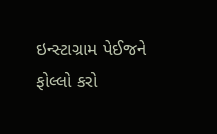ઇન્સ્ટાગ્રામ પેઈજને ફોલ્લો કરો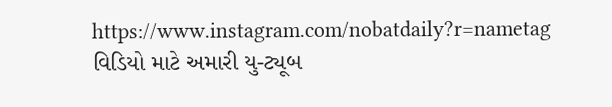https://www.instagram.com/nobatdaily?r=nametag
વિડિયો માટે અમારી યુ-ટ્યૂબ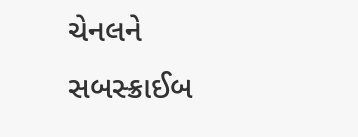ચેનલને સબસ્ક્રાઈબ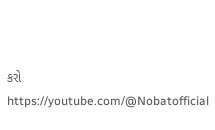કરો
https://youtube.com/@Nobatofficial